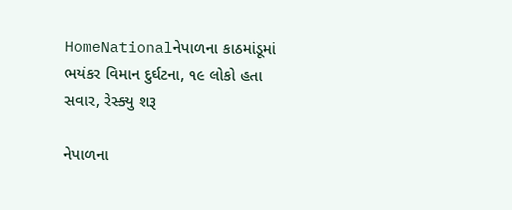HomeNationalનેપાળના કાઠમાંડૂમાં ભયંકર વિમાન દુર્ઘટના, ૧૯ લોકો હતા સવાર, રેસ્ક્યુ શરૂ

નેપાળના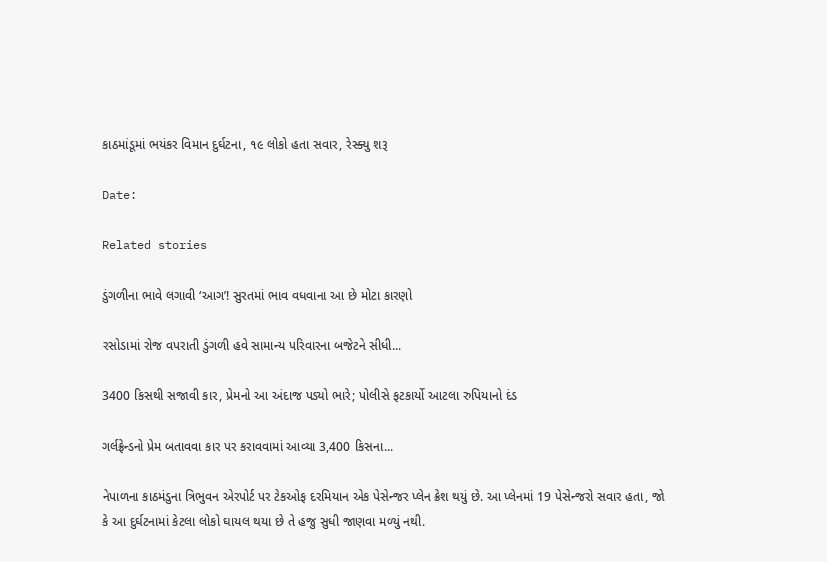કાઠમાંડૂમાં ભયંકર વિમાન દુર્ઘટના, ૧૯ લોકો હતા સવાર, રેસ્ક્યુ શરૂ

Date:

Related stories

ડુંગળીના ભાવે લગાવી ‘આગ’! સુરતમાં ભાવ વધવાના આ છે મોટા કારણો

રસોડામાં રોજ વપરાતી ડુંગળી હવે સામાન્ય પરિવારના બજેટને સીધી...

3400 કિસથી સજાવી કાર, પ્રેમનો આ અંદાજ પડ્યો ભારે; પોલીસે ફટકાર્યો આટલા રુપિયાનો દંડ

ગર્લફ્રેન્ડનો પ્રેમ બતાવવા કાર પર કરાવવામાં આવ્યા 3,400 કિસના...

નેપાળના કાઠમંડુના ત્રિભુવન એરપોર્ટ પર ટેકઓફ દરમિયાન એક પેસેન્જર પ્લેન ક્રેશ થયું છે. આ પ્લેનમાં 19 પેસેન્જરો સવાર હતા, જો કે આ દુર્ઘટનામાં કેટલા લોકો ઘાયલ થયા છે તે હજુ સુધી જાણવા મળ્યું નથી.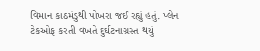વિમાન કાઠમંડુથી પોખરા જઈ રહ્યું હતું. પ્લેન ટેકઓફ કરતી વખતે દુર્ઘટનાગ્રસ્ત થયું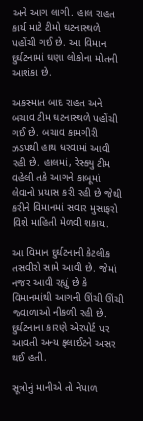અને આગ લાગી. હાલ રાહત કાર્ય માટે ટીમો ઘટનાસ્થળે પહોંચી ગઈ છે. આ વિમાન દુર્ઘટનામાં ઘણા લોકોના મોતની આશંકા છે.

અકસ્માત બાદ રાહત અને બચાવ ટીમ ઘટનાસ્થળે પહોંચી ગઈ છે. બચાવ કામગીરી ઝડપથી હાથ ધરવામાં આવી રહી છે. હાલમાં, રેસ્ક્યુ ટીમ વહેલી તકે આગને કાબૂમાં લેવાનો પ્રયાસ કરી રહી છે જેથી કરીને વિમાનમાં સવાર મુસાફરો વિશે માહિતી મેળવી શકાય.

આ વિમાન દુર્ઘટનાની કેટલીક તસવીરો સામે આવી છે. જેમાં નજર આવી રહ્યું છે કે વિમાનમાંથી આગની ઊંચી ઊંચી જ્વાળાઓ નીકળી રહી છે. દુર્ઘટનાના કારણે એરપોર્ટ પર આવતી અન્ય ફ્લાઈટને અસર થઈ હતી.

સૂત્રોનું માનીએ તો નેપાળ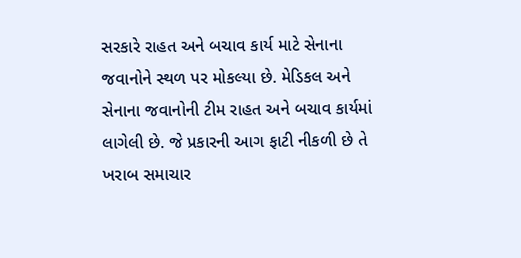સરકારે રાહત અને બચાવ કાર્ય માટે સેનાના જવાનોને સ્થળ પર મોકલ્યા છે. મેડિકલ અને સેનાના જવાનોની ટીમ રાહત અને બચાવ કાર્યમાં લાગેલી છે. જે પ્રકારની આગ ફાટી નીકળી છે તે ખરાબ સમાચાર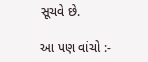સૂચવે છે.

આ પણ વાંચો :-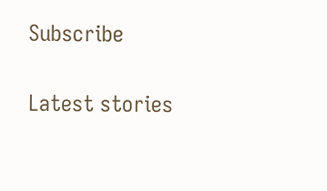Subscribe

Latest stories